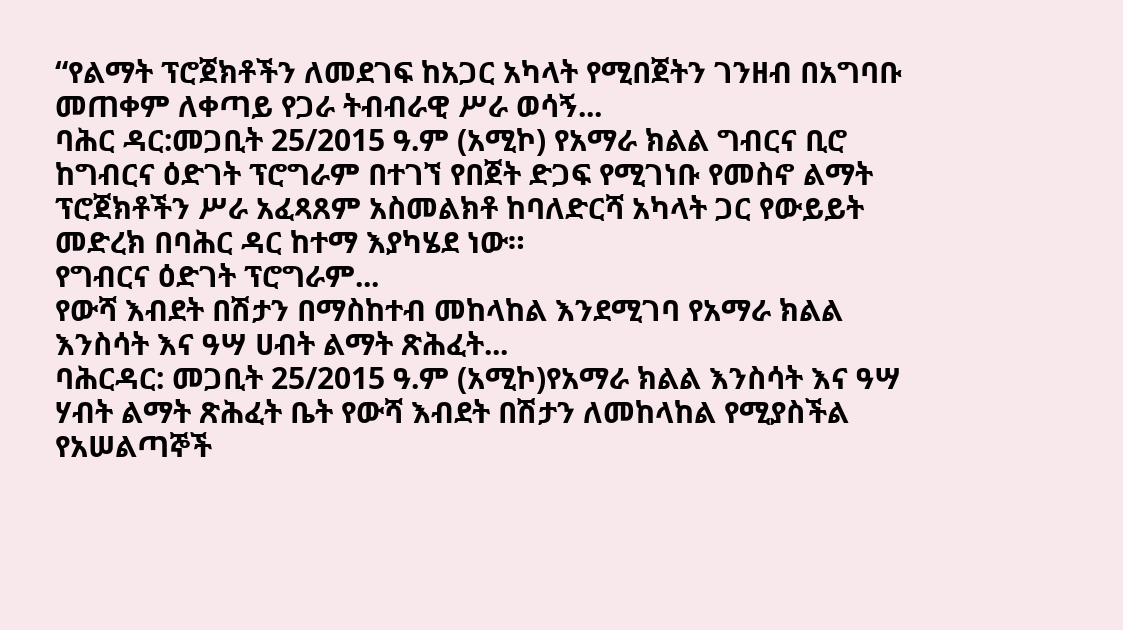“የልማት ፕሮጀክቶችን ለመደገፍ ከአጋር አካላት የሚበጀትን ገንዘብ በአግባቡ መጠቀም ለቀጣይ የጋራ ትብብራዊ ሥራ ወሳኝ...
ባሕር ዳር:መጋቢት 25/2015 ዓ.ም (አሚኮ) የአማራ ክልል ግብርና ቢሮ ከግብርና ዕድገት ፕሮግራም በተገኘ የበጀት ድጋፍ የሚገነቡ የመስኖ ልማት ፕሮጀክቶችን ሥራ አፈጻጸም አስመልክቶ ከባለድርሻ አካላት ጋር የውይይት መድረክ በባሕር ዳር ከተማ እያካሄደ ነው።
የግብርና ዕድገት ፕሮግራም...
የውሻ እብደት በሽታን በማስከተብ መከላከል እንደሚገባ የአማራ ክልል እንስሳት እና ዓሣ ሀብት ልማት ጽሕፈት...
ባሕርዳር: መጋቢት 25/2015 ዓ.ም (አሚኮ)የአማራ ክልል እንስሳት እና ዓሣ ሃብት ልማት ጽሕፈት ቤት የውሻ እብደት በሽታን ለመከላከል የሚያስችል የአሠልጣኞች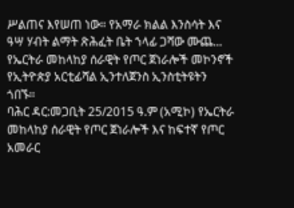ሥልጠና እየሠጠ ነው። የአማራ ክልል እንስሳት እና ዓሣ ሃብት ልማት ጽሕፈት ቤት ኀላፊ ጋሻው ሙጨ...
የኤርትራ መከላከያ ሰራዊት የጦር ጀነራሎች መኮንኖች የኢትዮጵያ አርቲፊሻል ኢንተለጀንስ ኢንስቲትዩትን ጎበኙ።
ባሕር ዳር:መጋቢት 25/2015 ዓ.ም (አሚኮ) የኤርትራ መከላከያ ሰራዊት የጦር ጀነራሎች እና ከፍተኛ የጦር አመራር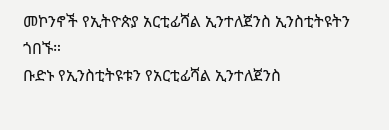መኮንኖች የኢትዮጵያ አርቲፊሻል ኢንተለጀንስ ኢንስቲትዩትን ጎበኙ።
ቡድኑ የኢንስቲትዩቱን የአርቲፊሻል ኢንተለጀንስ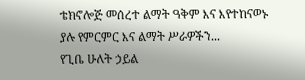ቴክኖሎጅ መሰረተ ልማት ዓቅም እና እየተከናወኑ ያሉ የምርምር እና ልማት ሥራዎችን...
የጊቤ ሁለት ኃይል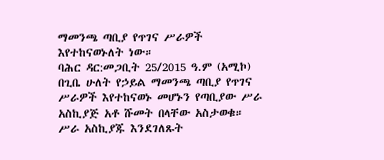ማመንጫ ጣቢያ የጥገና ሥራዎች እየተከናወኑለት ነው።
ባሕር ዳር:መጋቢት 25/2015 ዓ.ም (አሚኮ) በጊቤ ሁለት የኃይል ማመንጫ ጣቢያ የጥገና ሥራዎች እየተከናወኑ መሆኑን የጣቢያው ሥራ አስኪያጅ አቶ ሹመት በላቸው አስታወቁ።
ሥራ አስኪያጁ እንደገለጹት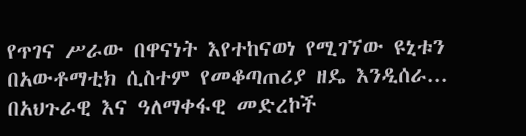የጥገና ሥራው በዋናነት እየተከናወነ የሚገኘው ዩኒቱን በአውቶማቲክ ሲስተም የመቆጣጠሪያ ዘዴ እንዲሰራ...
በአህጉራዊ እና ዓለማቀፋዊ መድረኮች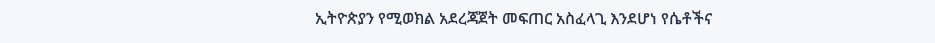ኢትዮጵያን የሚወክል አደረጃጀት መፍጠር አስፈላጊ እንደሆነ የሴቶችና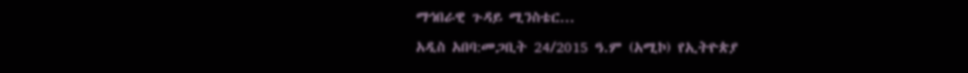ማኅበራዊ ጉዳይ ሚንስቴር...
አዲስ አበባ:መጋቢት 24/2015 ዓ.ም (አሚኮ) የኢትዮጵያ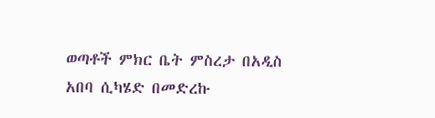ወጣቶች ምክር ቤት ምስረታ በአዲስ አበባ ሲካሄድ በመድረኩ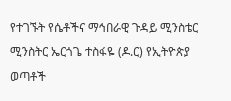የተገኙት የሴቶችና ማኅበራዊ ጉዳይ ሚንስቴር ሚንስትር ኤርጎጌ ተስፋዬ (ዶ.ር) የኢትዮጵያ ወጣቶች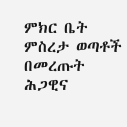ምክር ቤት ምስረታ ወጣቶች በመረጡት ሕጋዊና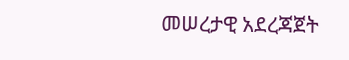መሠረታዊ አደረጃጀት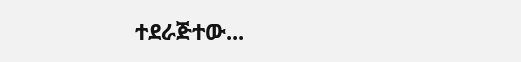ተደራጅተው...